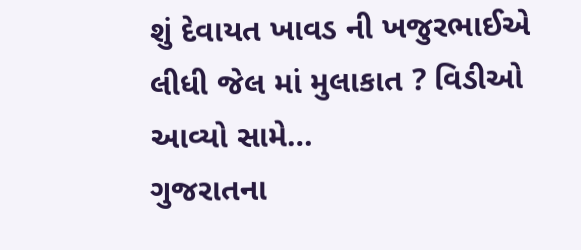શું દેવાયત ખાવડ ની ખજુરભાઈએ લીધી જેલ માં મુલાકાત ? વિડીઓ આવ્યો સામે…
ગુજરાતના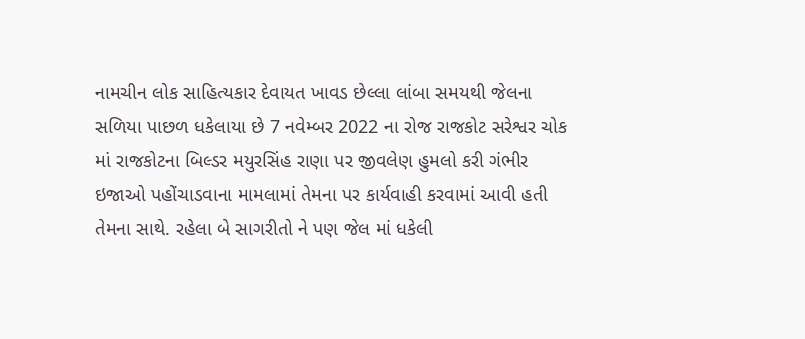નામચીન લોક સાહિત્યકાર દેવાયત ખાવડ છેલ્લા લાંબા સમયથી જેલના સળિયા પાછળ ધકેલાયા છે 7 નવેમ્બર 2022 ના રોજ રાજકોટ સરેશ્વર ચોક માં રાજકોટના બિલ્ડર મયુરસિંહ રાણા પર જીવલેણ હુમલો કરી ગંભીર ઇજાઓ પહોંચાડવાના મામલામાં તેમના પર કાર્યવાહી કરવામાં આવી હતી તેમના સાથે. રહેલા બે સાગરીતો ને પણ જેલ માં ધકેલી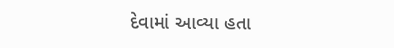દેવામાં આવ્યા હતા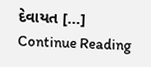દેવાયત […]
Continue Reading